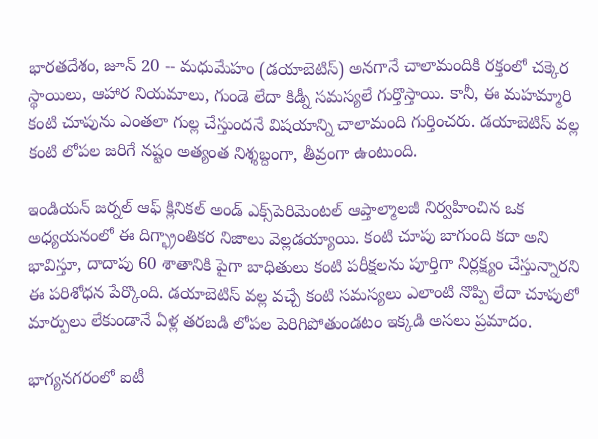భారతదేశం, జూన్ 20 -- మధుమేహం (డయాబెటిస్) అనగానే చాలామందికి రక్తంలో చక్కెర స్థాయిలు, ఆహార నియమాలు, గుండె లేదా కిడ్నీ సమస్యలే గుర్తొస్తాయి. కానీ, ఈ మహమ్మారి కంటి చూపును ఎంతలా గుల్ల చేస్తుందనే విషయాన్ని చాలామంది గుర్తించరు. డయాబెటిస్ వల్ల కంటి లోపల జరిగే నష్టం అత్యంత నిశ్శబ్దంగా, తీవ్రంగా ఉంటుంది.

ఇండియన్ జర్నల్ ఆఫ్ క్లినికల్ అండ్ ఎక్స్‌పెరిమెంటల్ ఆప్తాల్మాలజీ నిర్వహించిన ఒక అధ్యయనంలో ఈ దిగ్భ్రాంతికర నిజాలు వెల్లడయ్యాయి. కంటి చూపు బాగుంది కదా అని భావిస్తూ, దాదాపు 60 శాతానికి పైగా బాధితులు కంటి పరీక్షలను పూర్తిగా నిర్లక్ష్యం చేస్తున్నారని ఈ పరిశోధన పేర్కొంది. డయాబెటిస్ వల్ల వచ్చే కంటి సమస్యలు ఎలాంటి నొప్పి లేదా చూపులో మార్పులు లేకుండానే ఏళ్ల తరబడి లోపల పెరిగిపోతుండటం ఇక్కడి అసలు ప్రమాదం.

భాగ్యనగరంలో ఐటీ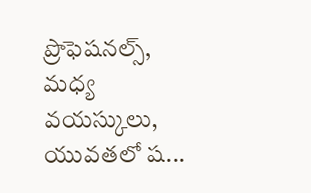ప్రొఫెషనల్స్, మధ్య వయస్కులు, యువతలో ష...